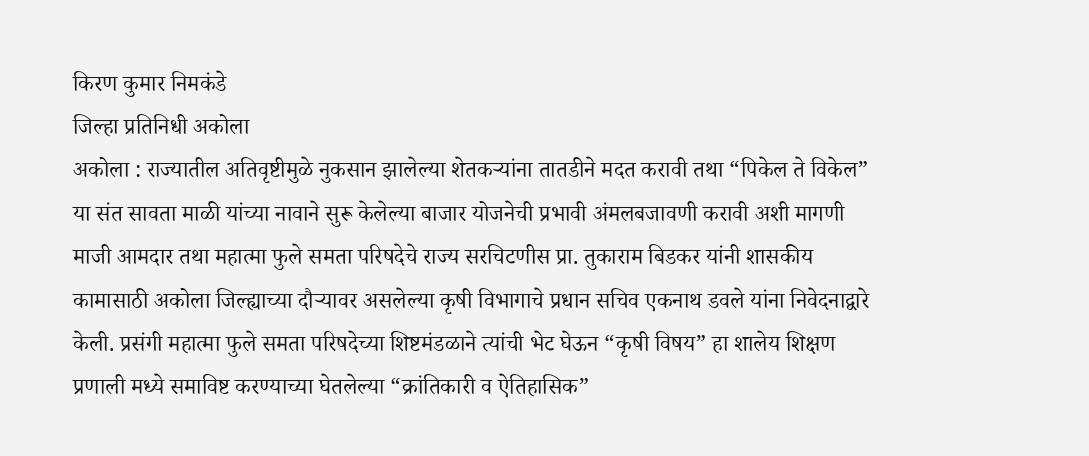किरण कुमार निमकंडे
जिल्हा प्रतिनिधी अकोला
अकोला : राज्यातील अतिवृष्टीमुळे नुकसान झालेल्या शेतकऱ्यांना तातडीने मदत करावी तथा “पिकेल ते विकेल” या संत सावता माळी यांच्या नावाने सुरू केलेल्या बाजार योजनेची प्रभावी अंमलबजावणी करावी अशी मागणी माजी आमदार तथा महात्मा फुले समता परिषदेचे राज्य सरचिटणीस प्रा. तुकाराम बिडकर यांनी शासकीय कामासाठी अकोला जिल्ह्याच्या दौऱ्यावर असलेल्या कृषी विभागाचे प्रधान सचिव एकनाथ डवले यांना निवेदनाद्वारे केली. प्रसंगी महात्मा फुले समता परिषदेच्या शिष्टमंडळाने त्यांची भेट घेऊन “कृषी विषय” हा शालेय शिक्षण प्रणाली मध्ये समाविष्ट करण्याच्या घेतलेल्या “क्रांतिकारी व ऐतिहासिक”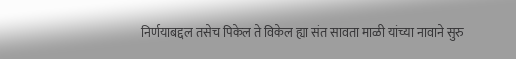निर्णयाबद्दल तसेच पिकेल ते विकेल ह्या संत सावता माळी यांच्या नावाने सुरु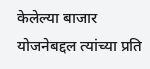केलेल्या बाजार योजनेबद्दल त्यांच्या प्रति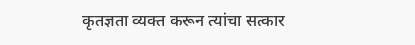कृतज्ञता व्यक्त करून त्यांचा सत्कार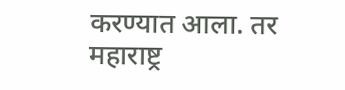करण्यात आला. तर महाराष्ट्र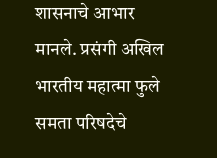शासनाचे आभार मानले. प्रसंगी अखिल भारतीय महात्मा फुले समता परिषदेचे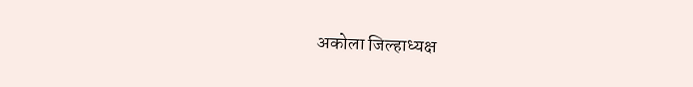अकोला जिल्हाध्यक्ष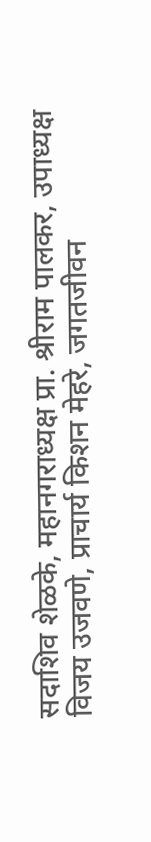सदाशिव शेळके, महानगराध्यक्ष प्रा. श्रीराम पालकर, उपाध्यक्ष विजय उजवणे, प्राचार्य किशन मेहरे, जगतजीवन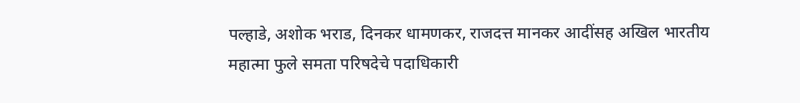पल्हाडे, अशोक भराड, दिनकर धामणकर, राजदत्त मानकर आदींसह अखिल भारतीय महात्मा फुले समता परिषदेचे पदाधिकारी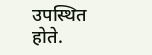उपस्थित होते.